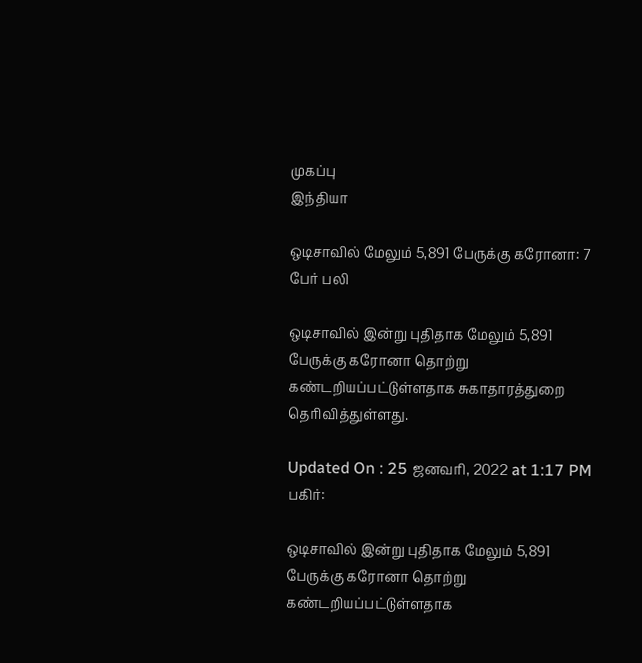முகப்பு
இந்தியா

ஒடிசாவில் மேலும் 5,891 பேருக்கு கரோனா: 7 பேர் பலி

ஒடிசாவில் இன்று புதிதாக மேலும் 5,891 பேருக்கு கரோனா தொற்று கண்டறியப்பட்டுள்ளதாக சுகாதாரத்துறை தெரிவித்துள்ளது.

Updated On : 25 ஜனவரி, 2022 at 1:17 PM
பகிர்:

ஒடிசாவில் இன்று புதிதாக மேலும் 5,891 பேருக்கு கரோனா தொற்று கண்டறியப்பட்டுள்ளதாக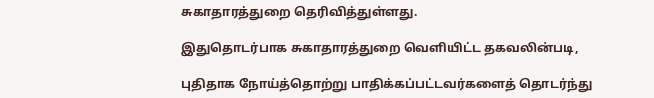சுகாதாரத்துறை தெரிவித்துள்ளது.

இதுதொடர்பாக சுகாதாரத்துறை வெளியிட்ட தகவலின்படி,

புதிதாக நோய்த்தொற்று பாதிக்கப்பட்டவர்களைத் தொடர்ந்து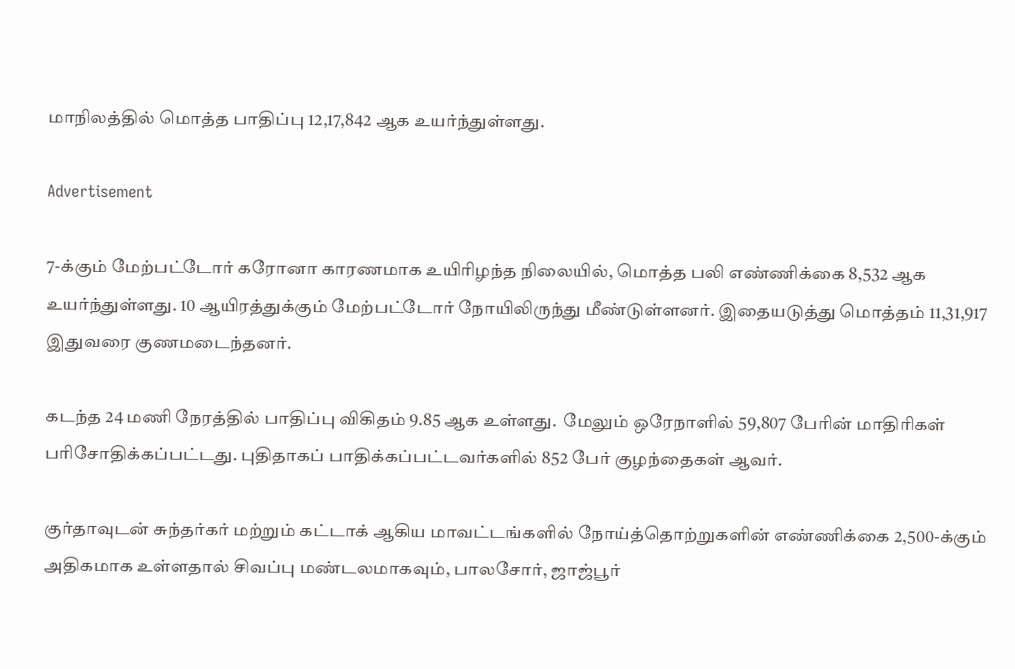மாநிலத்தில் மொத்த பாதிப்பு 12,17,842 ஆக உயர்ந்துள்ளது.

Advertisement

7-க்கும் மேற்பட்டோர் கரோனா காரணமாக உயிரிழந்த நிலையில், மொத்த பலி எண்ணிக்கை 8,532 ஆக உயர்ந்துள்ளது. 10 ஆயிரத்துக்கும் மேற்பட்டோர் நோயிலிருந்து மீண்டுள்ளனர். இதையடுத்து மொத்தம் 11,31,917 இதுவரை குணமடைந்தனர்.

கடந்த 24 மணி நேரத்தில் பாதிப்பு விகிதம் 9.85 ஆக உள்ளது.  மேலும் ஒரேநாளில் 59,807 பேரின் மாதிரிகள் பரிசோதிக்கப்பட்டது. புதிதாகப் பாதிக்கப்பட்டவர்களில் 852 பேர் குழந்தைகள் ஆவர்.

குர்தாவுடன் சுந்தர்கர் மற்றும் கட்டாக் ஆகிய மாவட்டங்களில் நோய்த்தொற்றுகளின் எண்ணிக்கை 2,500-க்கும் அதிகமாக உள்ளதால் சிவப்பு மண்டலமாகவும், பாலசோர், ஜாஜ்பூர்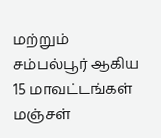மற்றும் சம்பல்பூர் ஆகிய 15 மாவட்டங்கள் மஞ்சள்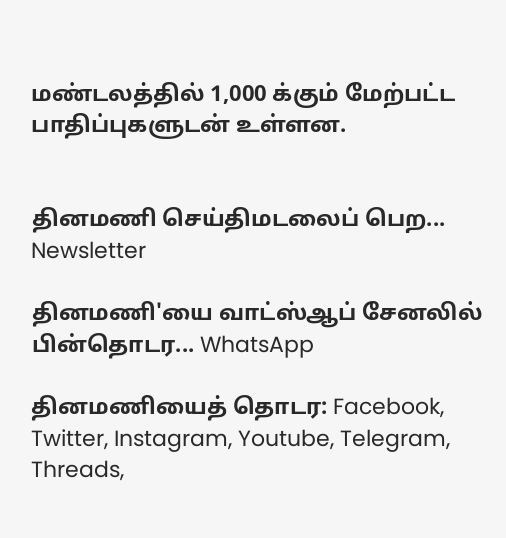மண்டலத்தில் 1,000 க்கும் மேற்பட்ட பாதிப்புகளுடன் உள்ளன.


தினமணி செய்திமடலைப் பெற... Newsletter

தினமணி'யை வாட்ஸ்ஆப் சேனலில் பின்தொடர... WhatsApp

தினமணியைத் தொடர: Facebook, Twitter, Instagram, Youtube, Telegram, Threads,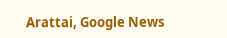Arattai, Google News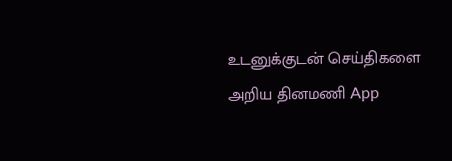உடனுக்குடன் செய்திகளை அறிய தினமணி App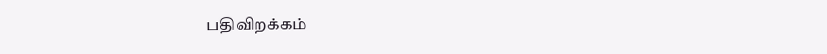பதிவிறக்கம்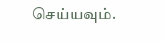செய்யவும்.